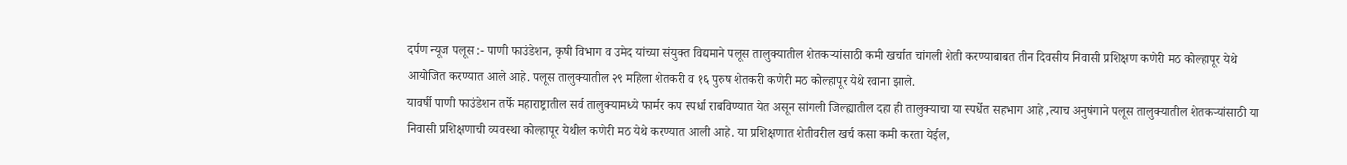दर्पण न्यूज पलूस :- पाणी फाउंडेशन, कृषी विभाग व उमेद यांच्या संयुक्त विद्यमाने पलूस तालुक्यातील शेतकऱ्यांसाठी कमी खर्चात चांगली शेती करण्याबाबत तीन दिवसीय निवासी प्रशिक्षण कणेरी मठ कोल्हापूर येथे आयोजित करण्यात आले आहे. पलूस तालुक्यातील २९ महिला शेतकरी व १६ पुरुष शेतकरी कणेरी मठ कोल्हापूर येथे रवाना झाले.
यावर्षी पाणी फाउंडेशन तर्फे महाराष्ट्रातील सर्व तालुक्यामध्ये फार्मर कप स्पर्धा राबविण्यात येत असून सांगली जिल्ह्यातील दहा ही तालुक्याचा या स्पर्धेत सहभाग आहे ,त्याच अनुषंगाने पलूस तालुक्यातील शेतकऱ्यांसाठी या निवासी प्रशिक्षणाची व्यवस्था कोल्हापूर येथील कणेरी मठ येथे करण्यात आली आहे. या प्रशिक्षणात शेतीवरील खर्च कसा कमी करता येईल,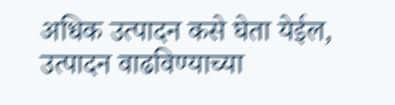अधिक उत्पादन कसे घेता येईल, उत्पादन वाढविण्याच्या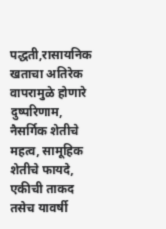पद्धती,रासायनिक खताचा अतिरेक वापरामुळे होणारे दुष्परिणाम, नैसर्गिक शेतीचे महत्व, सामूहिक शेतीचे फायदे, एकीची ताकद तसेच यावर्षी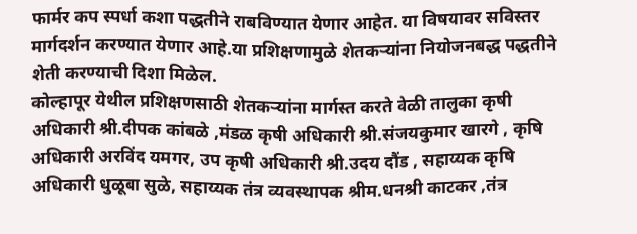फार्मर कप स्पर्धा कशा पद्धतीने राबविण्यात येणार आहेत. या विषयावर सविस्तर मार्गदर्शन करण्यात येणार आहे.या प्रशिक्षणामुळे शेतकऱ्यांना नियोजनबद्ध पद्धतीने शेती करण्याची दिशा मिळेल.
कोल्हापूर येथील प्रशिक्षणसाठी शेतकऱ्यांना मार्गस्त करते वेळी तालुका कृषी अधिकारी श्री.दीपक कांबळे ,मंडळ कृषी अधिकारी श्री.संजयकुमार खारगे , कृषि अधिकारी अरविंद यमगर, उप कृषी अधिकारी श्री.उदय दौंड , सहाय्यक कृषि अधिकारी धुळूबा सुळे, सहाय्यक तंत्र व्यवस्थापक श्रीम.धनश्री काटकर ,तंत्र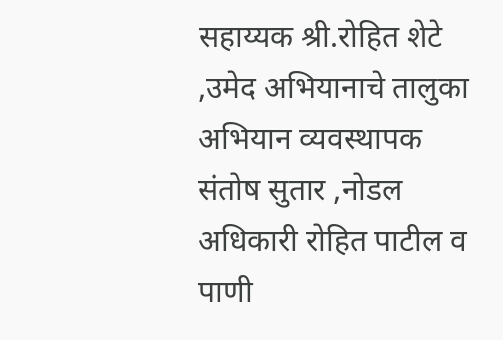सहाय्यक श्री.रोहित शेटे ,उमेद अभियानाचे तालुका अभियान व्यवस्थापक संतोष सुतार ,नोडल अधिकारी रोहित पाटील व पाणी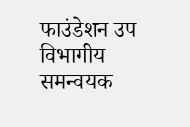फाउंडेशन उप विभागीय समन्वयक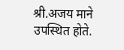श्री.अजय माने उपस्थित होते.